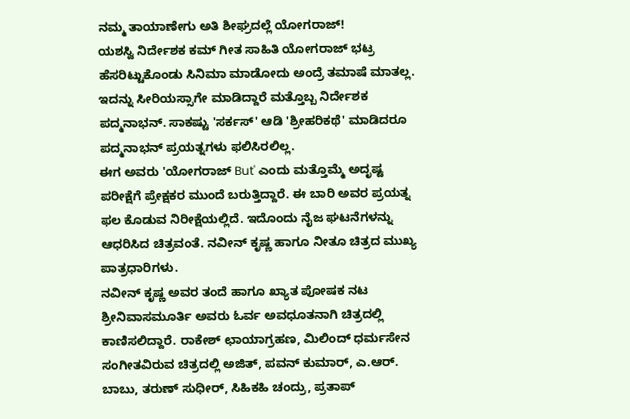ನಮ್ಮ ತಾಯಾಣೇಗು ಅತಿ ಶೀಘ್ರದಲ್ಲೆ ಯೋಗರಾಜ್!
ಯಶಸ್ವಿ ನಿರ್ದೇಶಕ ಕಮ್ ಗೀತ ಸಾಹಿತಿ ಯೋಗರಾಜ್ ಭಟ್ರ ಹೆಸರಿಟ್ಟುಕೊಂಡು ಸಿನಿಮಾ ಮಾಡೋದು ಅಂದ್ರೆ ತಮಾಷೆ ಮಾತಲ್ಲ. ಇದನ್ನು ಸೀರಿಯಸ್ಸಾಗೇ ಮಾಡಿದ್ದಾರೆ ಮತ್ತೊಬ್ಬ ನಿರ್ದೇಶಕ ಪದ್ಮನಾಭನ್. ಸಾಕಷ್ಟು 'ಸರ್ಕಸ್' ಆಡಿ 'ಶ್ರೀಹರಿಕಥೆ' ಮಾಡಿದರೂ ಪದ್ಮನಾಭನ್ ಪ್ರಯತ್ನಗಳು ಫಲಿಸಿರಲಿಲ್ಲ.
ಈಗ ಅವರು 'ಯೋಗರಾಜ್ But' ಎಂದು ಮತ್ತೊಮ್ಮೆ ಅದೃಷ್ಟ ಪರೀಕ್ಷೆಗೆ ಪ್ರೇಕ್ಷಕರ ಮುಂದೆ ಬರುತ್ತಿದ್ದಾರೆ. ಈ ಬಾರಿ ಅವರ ಪ್ರಯತ್ನ ಫಲ ಕೊಡುವ ನಿರೀಕ್ಷೆಯಲ್ಲಿದೆ. ಇದೊಂದು ನೈಜ ಘಟನೆಗಳನ್ನು ಆಧರಿಸಿದ ಚಿತ್ರವಂತೆ. ನವೀನ್ ಕೃಷ್ಣ ಹಾಗೂ ನೀತೂ ಚಿತ್ರದ ಮುಖ್ಯ ಪಾತ್ರಧಾರಿಗಳು.
ನವೀನ್ ಕೃಷ್ಣ ಅವರ ತಂದೆ ಹಾಗೂ ಖ್ಯಾತ ಪೋಷಕ ನಟ ಶ್ರೀನಿವಾಸಮೂರ್ತಿ ಅವರು ಓರ್ವ ಅವಧೂತನಾಗಿ ಚಿತ್ರದಲ್ಲಿ ಕಾಣಿಸಲಿದ್ದಾರೆ. ರಾಕೇಶ್ ಛಾಯಾಗ್ರಹಣ, ಮಿಲಿಂದ್ ಧರ್ಮಸೇನ ಸಂಗೀತವಿರುವ ಚಿತ್ರದಲ್ಲಿ ಅಜಿತ್, ಪವನ್ ಕುಮಾರ್, ಎ.ಆರ್. ಬಾಬು, ತರುಣ್ ಸುಧೀರ್, ಸಿಹಿಕಹಿ ಚಂದ್ರು, ಪ್ರತಾಪ್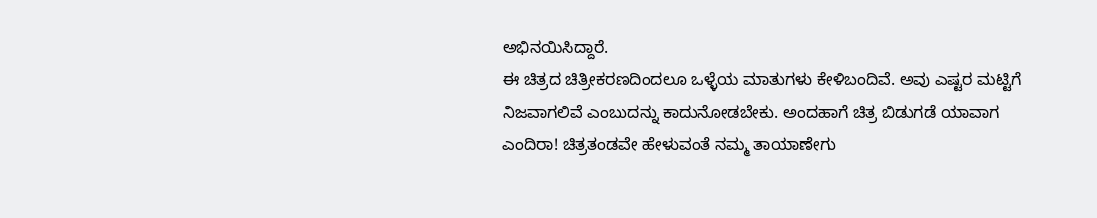ಅಭಿನಯಿಸಿದ್ದಾರೆ.
ಈ ಚಿತ್ರದ ಚಿತ್ರೀಕರಣದಿಂದಲೂ ಒಳ್ಳೆಯ ಮಾತುಗಳು ಕೇಳಿಬಂದಿವೆ. ಅವು ಎಷ್ಟರ ಮಟ್ಟಿಗೆ ನಿಜವಾಗಲಿವೆ ಎಂಬುದನ್ನು ಕಾದುನೋಡಬೇಕು. ಅಂದಹಾಗೆ ಚಿತ್ರ ಬಿಡುಗಡೆ ಯಾವಾಗ ಎಂದಿರಾ! ಚಿತ್ರತಂಡವೇ ಹೇಳುವಂತೆ ನಮ್ಮ ತಾಯಾಣೇಗು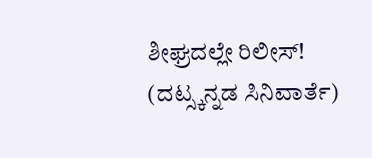ಶೀಘ್ರದಲ್ಲೇ ರಿಲೀಸ್! (ದಟ್ಸ್ಕನ್ನಡ ಸಿನಿವಾರ್ತೆ)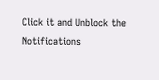Click it and Unblock the Notifications